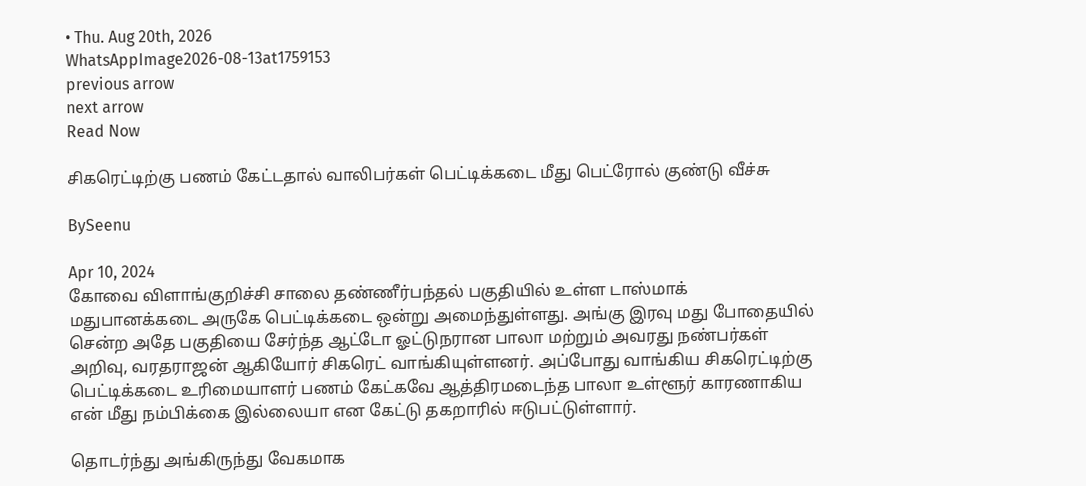• Thu. Aug 20th, 2026
WhatsAppImage2026-08-13at1759153
previous arrow
next arrow
Read Now

சிகரெட்டிற்கு பணம் கேட்டதால் வாலிபர்கள் பெட்டிக்கடை மீது பெட்ரோல் குண்டு வீச்சு

BySeenu

Apr 10, 2024
கோவை விளாங்குறிச்சி சாலை தண்ணீர்பந்தல் பகுதியில் உள்ள டாஸ்மாக் மதுபானக்கடை அருகே பெட்டிக்கடை ஒன்று அமைந்துள்ளது. அங்கு இரவு மது போதையில் சென்ற அதே பகுதியை சேர்ந்த ஆட்டோ ஓட்டுநரான பாலா மற்றும் அவரது நண்பர்கள் அறிவு, வரதராஜன் ஆகியோர் சிகரெட் வாங்கியுள்ளனர். அப்போது வாங்கிய சிகரெட்டிற்கு பெட்டிக்கடை உரிமையாளர் பணம் கேட்கவே ஆத்திரமடைந்த பாலா உள்ளூர் காரணாகிய என் மீது நம்பிக்கை இல்லையா என கேட்டு தகறாரில் ஈடுபட்டுள்ளார்.

தொடர்ந்து அங்கிருந்து வேகமாக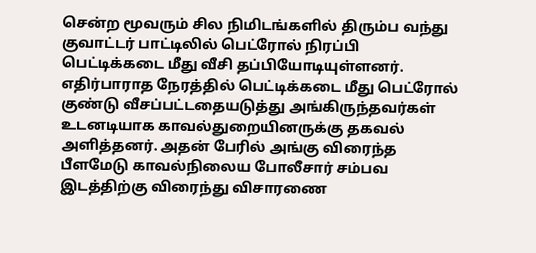சென்ற மூவரும் சில நிமிடங்களில் திரும்ப வந்து குவாட்டர் பாட்டிலில் பெட்ரோல் நிரப்பி பெட்டிக்கடை மீது வீசி தப்பியோடியுள்ளனர். எதிர்பாராத நேரத்தில் பெட்டிக்கடை மீது பெட்ரோல் குண்டு வீசப்பட்டதையடுத்து அங்கிருந்தவர்கள் உடனடியாக காவல்துறையினருக்கு தகவல் அளித்தனர். அதன் பேரில் அங்கு விரைந்த பீளமேடு காவல்நிலைய போலீசார் சம்பவ இடத்திற்கு விரைந்து விசாரணை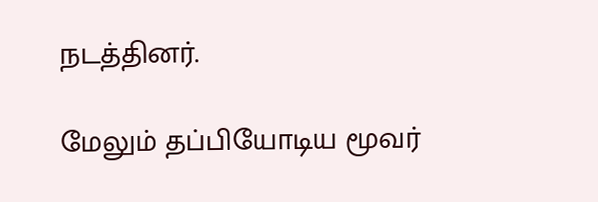நடத்தினர்.

மேலும் தப்பியோடிய மூவர்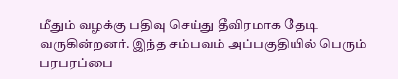மீதும் வழக்கு பதிவு செய்து தீவிரமாக தேடி வருகின்றனர். இந்த சம்பவம் அப்பகுதியில் பெரும் பரபரப்பை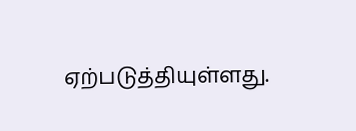ஏற்படுத்தியுள்ளது.